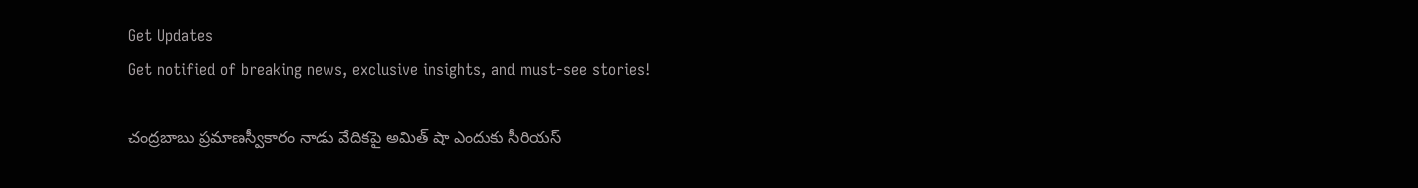Get Updates
Get notified of breaking news, exclusive insights, and must-see stories!

చంద్రబాబు ప్రమాణస్వీకారం నాడు వేదికపై అమిత్ షా ఎందుకు సీరియస్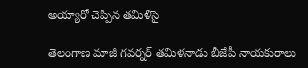అయ్యారో చెప్పిన తమిళిసై

తెలంగాణ మాజీ గవర్నర్ తమిళనాడు బీజేపీ నాయకురాలు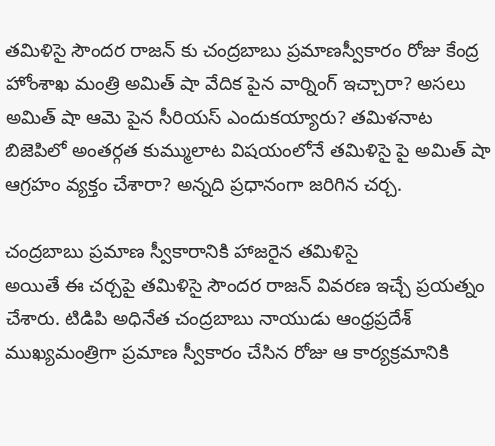తమిళిసై సౌందర రాజన్ కు చంద్రబాబు ప్రమాణస్వీకారం రోజు కేంద్ర హోంశాఖ మంత్రి అమిత్ షా వేదిక పైన వార్నింగ్ ఇచ్చారా? అసలు అమిత్ షా ఆమె పైన సీరియస్ ఎందుకయ్యారు? తమిళనాట బిజెపిలో అంతర్గత కుమ్ములాట విషయంలోనే తమిళిసై పై అమిత్ షా ఆగ్రహం వ్యక్తం చేశారా? అన్నది ప్రధానంగా జరిగిన చర్చ.

చంద్రబాబు ప్రమాణ స్వీకారానికి హాజరైన తమిళిసై
అయితే ఈ చర్చపై తమిళిసై సౌందర రాజన్ వివరణ ఇచ్చే ప్రయత్నం చేశారు. టిడిపి అధినేత చంద్రబాబు నాయుడు ఆంధ్రప్రదేశ్ ముఖ్యమంత్రిగా ప్రమాణ స్వీకారం చేసిన రోజు ఆ కార్యక్రమానికి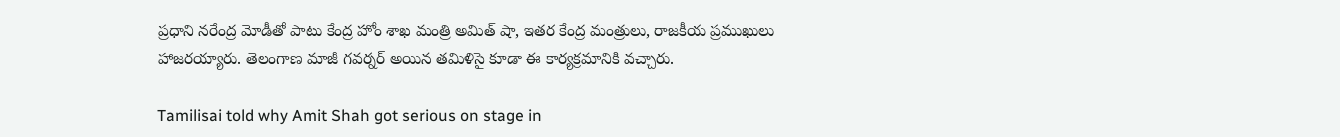ప్రధాని నరేంద్ర మోడీతో పాటు కేంద్ర హోం శాఖ మంత్రి అమిత్ షా, ఇతర కేంద్ర మంత్రులు, రాజకీయ ప్రముఖులు హాజరయ్యారు. తెలంగాణ మాజీ గవర్నర్ అయిన తమిళిసై కూడా ఈ కార్యక్రమానికి వచ్చారు.

Tamilisai told why Amit Shah got serious on stage in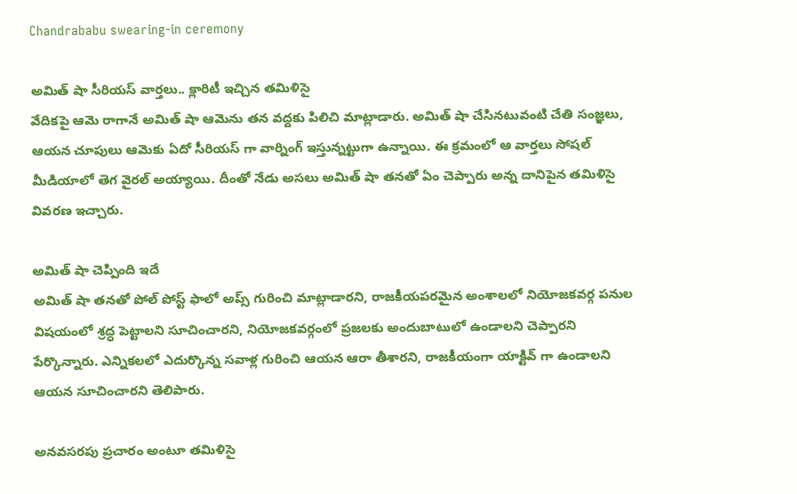Chandrababu swearing-in ceremony

అమిత్ షా సీరియస్ వార్తలు.. క్లారిటీ ఇచ్చిన తమిళిసై
వేదికపై ఆమె రాగానే అమిత్ షా ఆమెను తన వద్దకు పిలిచి మాట్లాడారు. అమిత్ షా చేసినటువంటి చేతి సంజ్ఞలు, ఆయన చూపులు ఆమెకు ఏదో సీరియస్ గా వార్నింగ్ ఇస్తున్నట్టుగా ఉన్నాయి. ఈ క్రమంలో ఆ వార్తలు సోషల్ మీడియాలో తెగ వైరల్ అయ్యాయి. దీంతో నేడు అసలు అమిత్ షా తనతో ఏం చెప్పారు అన్న దానిపైన తమిళిసై వివరణ ఇచ్చారు.

అమిత్ షా చెప్పింది ఇదే
అమిత్ షా తనతో పోల్ పోస్ట్ ఫాలో అప్స్ గురించి మాట్లాడారని, రాజకీయపరమైన అంశాలలో నియోజకవర్గ పనుల విషయంలో శ్రద్ధ పెట్టాలని సూచించారని, నియోజకవర్గంలో ప్రజలకు అందుబాటులో ఉండాలని చెప్పారని పేర్కొన్నారు. ఎన్నికలలో ఎదుర్కొన్న సవాళ్ల గురించి ఆయన ఆరా తీశారని, రాజకీయంగా యాక్టివ్ గా ఉండాలని ఆయన సూచించారని తెలిపారు.

అనవసరపు ప్రచారం అంటూ తమిళిసై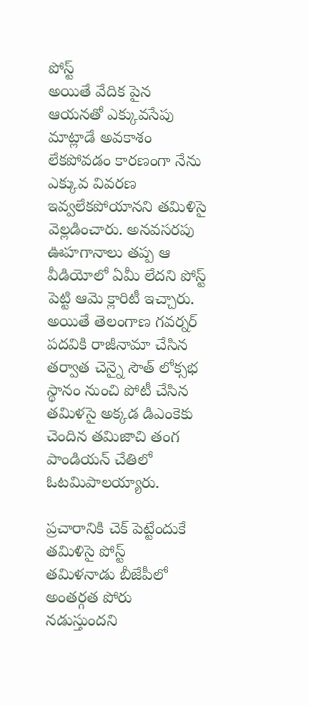పోస్ట్
అయితే వేదిక పైన ఆయనతో ఎక్కువసేపు మాట్లాడే అవకాశం లేకపోవడం కారణంగా నేను ఎక్కువ వివరణ ఇవ్వలేకపోయానని తమిళిసై వెల్లడించారు. అనవసరపు ఊహగానాలు తప్ప ఆ వీడియోలో ఏమీ లేదని పోస్ట్ పెట్టి ఆమె క్లారిటీ ఇచ్చారు. అయితే తెలంగాణ గవర్నర్ పదవికి రాజీనామా చేసిన తర్వాత చెన్నై సౌత్ లోక్సభ స్థానం నుంచి పోటీ చేసిన తమిళసై అక్కడ డిఎంకెకు చెందిన తమిజాచి తంగ పాండియన్ చేతిలో ఓటమిపాలయ్యారు.

ప్రచారానికి చెక్ పెట్టేందుకే తమిళిసై పోస్ట్
తమిళనాడు బీజేపీలో అంతర్గత పోరు నడుస్తుందని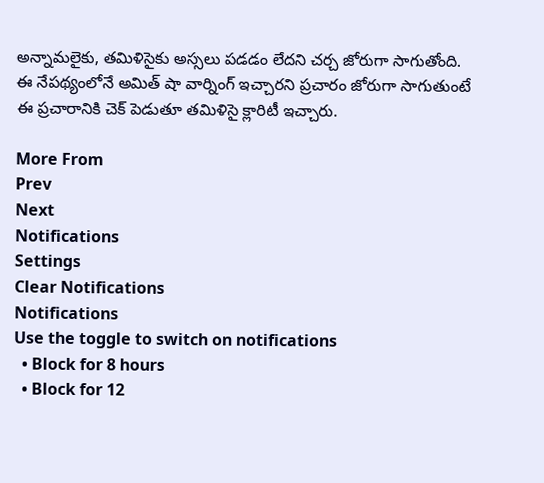అన్నామలైకు, తమిళిసైకు అస్సలు పడడం లేదని చర్చ జోరుగా సాగుతోంది. ఈ నేపథ్యంలోనే అమిత్ షా వార్నింగ్ ఇచ్చారని ప్రచారం జోరుగా సాగుతుంటే ఈ ప్రచారానికి చెక్ పెడుతూ తమిళిసై క్లారిటీ ఇచ్చారు.

More From
Prev
Next
Notifications
Settings
Clear Notifications
Notifications
Use the toggle to switch on notifications
  • Block for 8 hours
  • Block for 12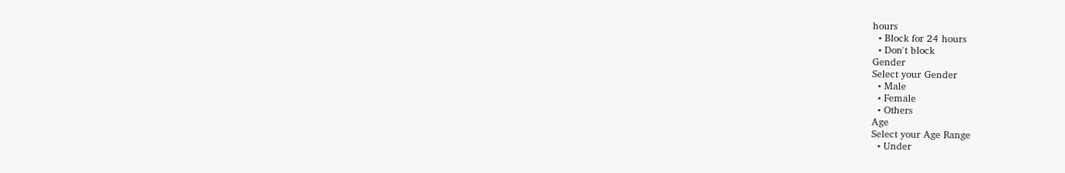hours
  • Block for 24 hours
  • Don't block
Gender
Select your Gender
  • Male
  • Female
  • Others
Age
Select your Age Range
  • Under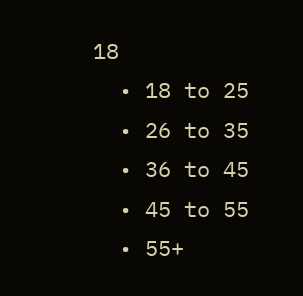18
  • 18 to 25
  • 26 to 35
  • 36 to 45
  • 45 to 55
  • 55+